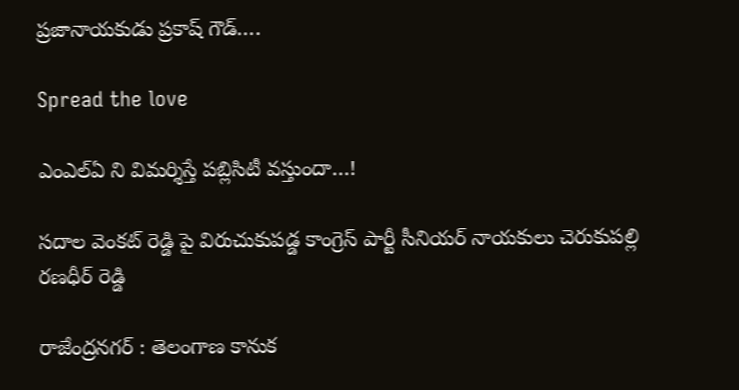ప్రజానాయకుడు ప్రకాష్ గౌడ్….

Spread the love

ఎంఎల్ఏ ని విమర్శిస్తే పబ్లిసిటీ వస్తుందా…!

సదాల వెంకట్ రెడ్డి పై విరుచుకుపడ్డ కాంగ్రెస్ పార్టీ సీనియర్ నాయకులు చెరుకుపల్లి రణధీర్ రెడ్డి

రాజేంద్రనగర్ : తెలంగాణ కానుక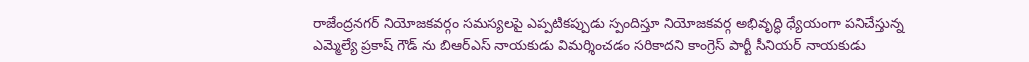రాజేంద్రనగర్ నియోజకవర్గం సమస్యలపై ఎప్పటికప్పుడు స్పందిస్తూ నియోజకవర్గ అభివృద్ధి ధ్యేయంగా పనిచేస్తున్న ఎమ్మెల్యే ప్రకాష్ గౌడ్ ను బిఆర్ఎస్ నాయకుడు విమర్శించడం సరికాదని కాంగ్రెస్ పార్టీ సీనియర్ నాయకుడు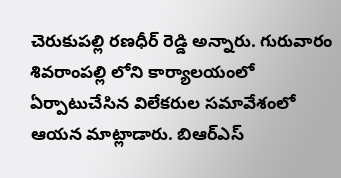చెరుకుపల్లి రణధీర్ రెడ్డి అన్నారు. గురువారం శివరాంపల్లి లోని కార్యాలయంలో ఏర్పాటుచేసిన విలేకరుల సమావేశంలో ఆయన మాట్లాడారు. బిఆర్ఎస్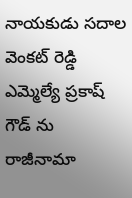నాయకుడు సదాల వెంకట్ రెడ్డి ఎమ్మెల్యే ప్రకాష్ గౌడ్ ను రాజీనామా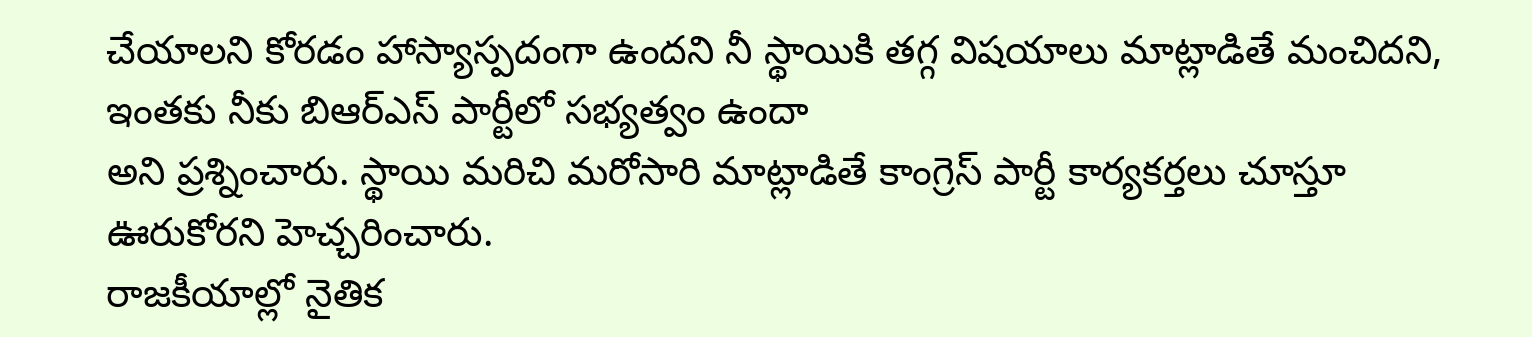చేయాలని కోరడం హాస్యాస్పదంగా ఉందని నీ స్థాయికి తగ్గ విషయాలు మాట్లాడితే మంచిదని, ఇంతకు నీకు బిఆర్ఎస్ పార్టీలో సభ్యత్వం ఉందా
అని ప్రశ్నించారు. స్థాయి మరిచి మరోసారి మాట్లాడితే కాంగ్రెస్ పార్టీ కార్యకర్తలు చూస్తూ ఊరుకోరని హెచ్చరించారు.
రాజకీయాల్లో నైతిక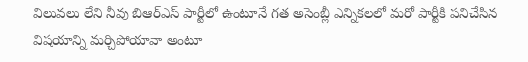విలువలు లేని నీవు బిఆర్ఎస్ పార్టీలో ఉంటూనే గత అసెంబ్లీ ఎన్నికలలో మరో పార్టీకి పనిచేసిన విషయాన్ని మర్చిపోయావా అంటూ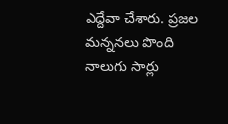ఎద్దేవా చేశారు. ప్రజల మన్ననలు పొంది
నాలుగు సార్లు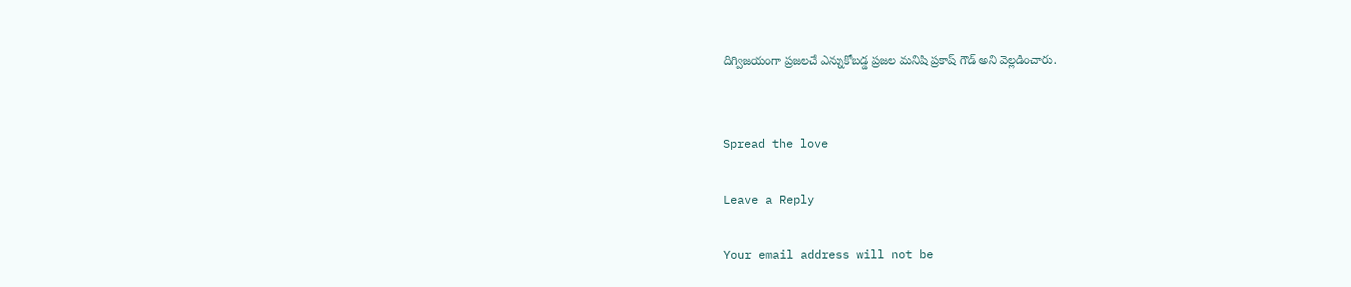దిగ్విజయంగా ప్రజలచే ఎన్నుకోబడ్డ ప్రజల మనిషి ప్రకాష్ గౌడ్ అని వెల్లడించారు.


Spread the love

Leave a Reply

Your email address will not be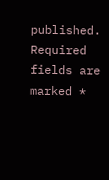published. Required fields are marked *